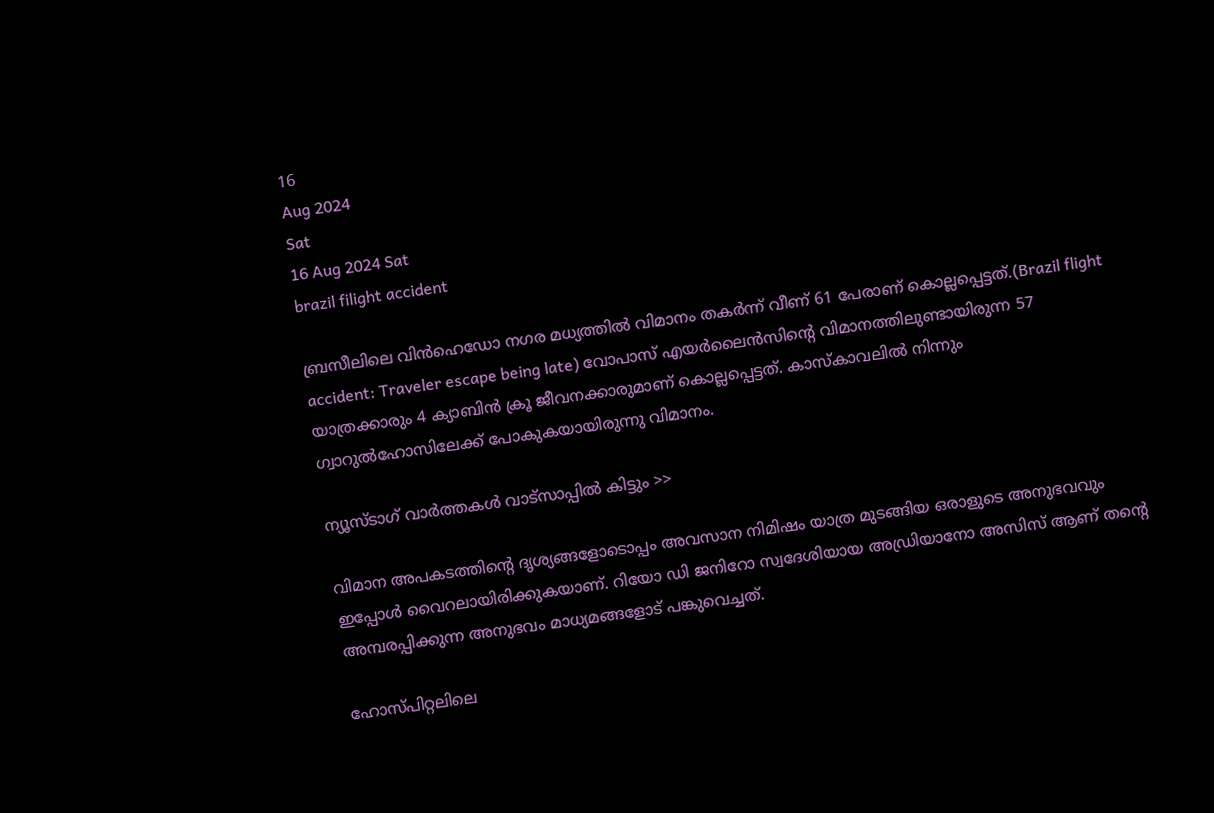16
Aug 2024
Sat
16 Aug 2024 Sat
brazil filight accident

ബ്രസീലിലെ വിന്‍ഹെഡോ നഗര മധ്യത്തില്‍ വിമാനം തകര്‍ന്ന് വീണ് 61 പേരാണ് കൊല്ലപ്പെട്ടത്.(Brazil flight accident: Traveler escape being late) വോപാസ് എയര്‍ലൈന്‍സിന്റെ വിമാനത്തിലുണ്ടായിരുന്ന 57 യാത്രക്കാരും 4 ക്യാബിന്‍ ക്രൂ ജീവനക്കാരുമാണ് കൊല്ലപ്പെട്ടത്. കാസ്‌കാവലില്‍ നിന്നും ഗ്വാറുല്‍ഹോസിലേക്ക് പോകുകയായിരുന്നു വിമാനം.

ന്യൂസ്ടാഗ് വാര്‍ത്തകള്‍ വാട്‌സാപ്പില്‍ കിട്ടും >>

വിമാന അപകടത്തിന്റെ ദൃശ്യങ്ങളോടൊപ്പം അവസാന നിമിഷം യാത്ര മുടങ്ങിയ ഒരാളുടെ അനുഭവവും ഇപ്പോള്‍ വൈറലായിരിക്കുകയാണ്. റിയോ ഡി ജനിറോ സ്വദേശിയായ അഡ്രിയാനോ അസിസ് ആണ് തന്റെ അമ്പരപ്പിക്കുന്ന അനുഭവം മാധ്യമങ്ങളോട് പങ്കുവെച്ചത്.

ഹോസ്പിറ്റലിലെ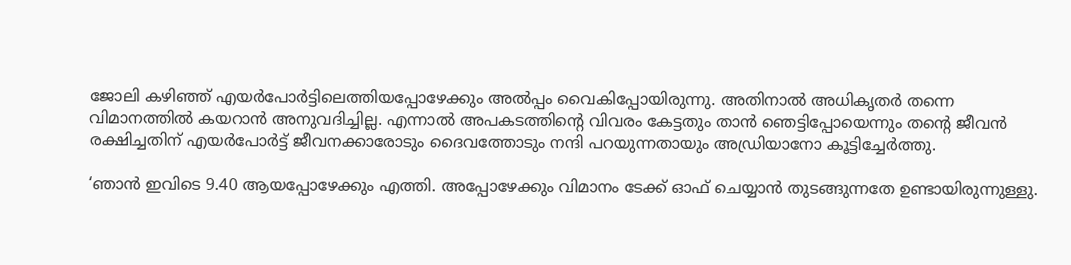ജോലി കഴിഞ്ഞ് എയര്‍പോര്‍ട്ടിലെത്തിയപ്പോഴേക്കും അല്‍പ്പം വൈകിപ്പോയിരുന്നു. അതിനാല്‍ അധികൃതര്‍ തന്നെ വിമാനത്തില്‍ കയറാന്‍ അനുവദിച്ചില്ല. എന്നാല്‍ അപകടത്തിന്റെ വിവരം കേട്ടതും താന്‍ ഞെട്ടിപ്പോയെന്നും തന്റെ ജീവന്‍ രക്ഷിച്ചതിന് എയര്‍പോര്‍ട്ട് ജീവനക്കാരോടും ദൈവത്തോടും നന്ദി പറയുന്നതായും അഡ്രിയാനോ കൂട്ടിച്ചേര്‍ത്തു.

‘ഞാന്‍ ഇവിടെ 9.40 ആയപ്പോഴേക്കും എത്തി. അപ്പോഴേക്കും വിമാനം ടേക്ക് ഓഫ് ചെയ്യാന്‍ തുടങ്ങുന്നതേ ഉണ്ടായിരുന്നുള്ളു.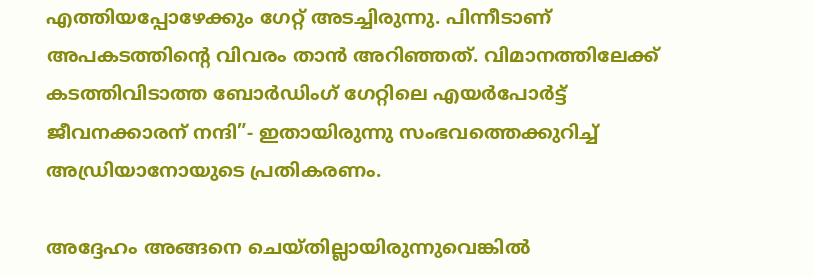എത്തിയപ്പോഴേക്കും ഗേറ്റ് അടച്ചിരുന്നു. പിന്നീടാണ് അപകടത്തിന്റെ വിവരം താന്‍ അറിഞ്ഞത്. വിമാനത്തിലേക്ക് കടത്തിവിടാത്ത ബോര്‍ഡിംഗ് ഗേറ്റിലെ എയര്‍പോര്‍ട്ട് ജീവനക്കാരന് നന്ദി”- ഇതായിരുന്നു സംഭവത്തെക്കുറിച്ച് അഡ്രിയാനോയുടെ പ്രതികരണം.

അദ്ദേഹം അങ്ങനെ ചെയ്തില്ലായിരുന്നുവെങ്കില്‍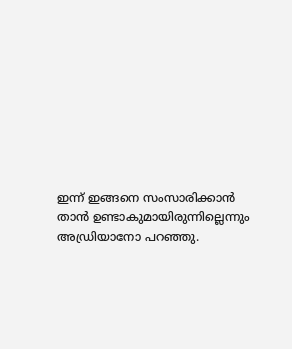ഇന്ന് ഇങ്ങനെ സംസാരിക്കാന്‍ താന്‍ ഉണ്ടാകുമായിരുന്നില്ലെന്നും അഡ്രിയാനോ പറഞ്ഞു.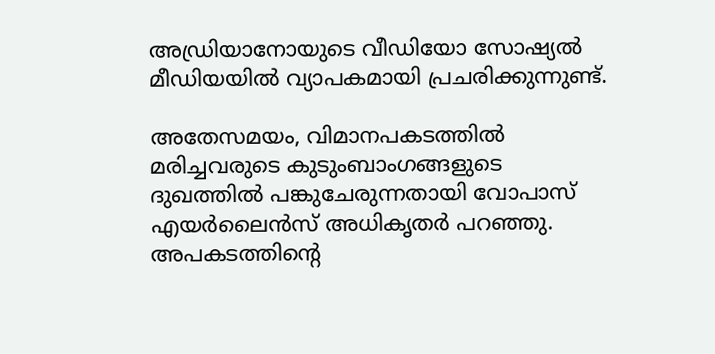അഡ്രിയാനോയുടെ വീഡിയോ സോഷ്യല്‍ മീഡിയയില്‍ വ്യാപകമായി പ്രചരിക്കുന്നുണ്ട്.

അതേസമയം, വിമാനപകടത്തില്‍ മരിച്ചവരുടെ കുടുംബാംഗങ്ങളുടെ ദുഖത്തില്‍ പങ്കുചേരുന്നതായി വോപാസ് എയര്‍ലൈന്‍സ് അധികൃതര്‍ പറഞ്ഞു. അപകടത്തിന്റെ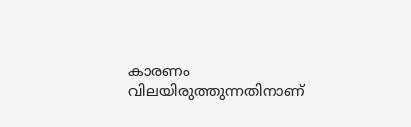കാരണം വിലയിരുത്തുന്നതിനാണ്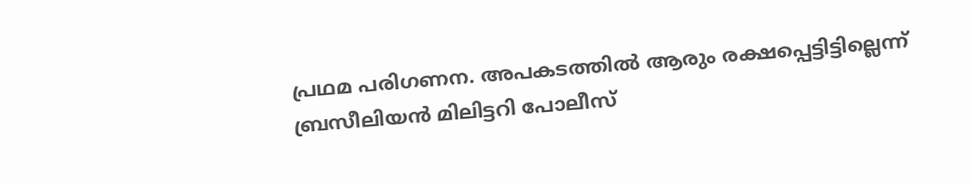പ്രഥമ പരിഗണന. അപകടത്തില്‍ ആരും രക്ഷപ്പെട്ടിട്ടില്ലെന്ന് ബ്രസീലിയന്‍ മിലിട്ടറി പോലീസ്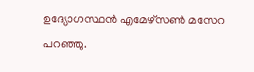ഉദ്യോഗസ്ഥന്‍ എമേഴ്സണ്‍ മസേറ പറഞ്ഞു.